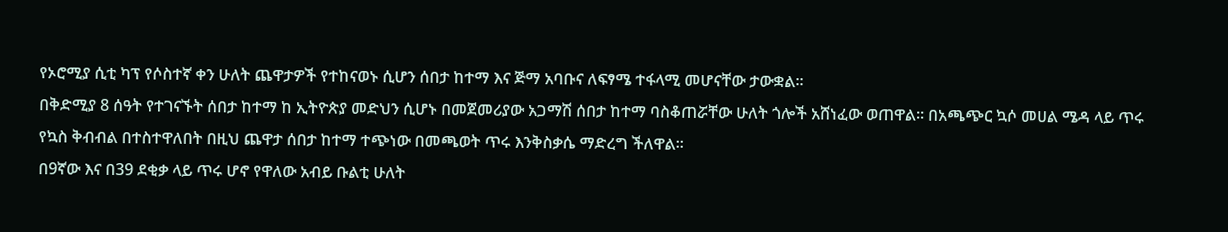የኦሮሚያ ሲቲ ካፕ የሶስተኛ ቀን ሁለት ጨዋታዎች የተከናወኑ ሲሆን ሰበታ ከተማ እና ጅማ አባቡና ለፍፃሜ ተፋላሚ መሆናቸው ታውቋል፡፡
በቅድሚያ 8 ሰዓት የተገናኙት ሰበታ ከተማ ከ ኢትዮጵያ መድህን ሲሆኑ በመጀመሪያው አጋማሽ ሰበታ ከተማ ባስቆጠሯቸው ሁለት ጎሎች አሸነፈው ወጠዋል፡፡ በአጫጭር ኳሶ መሀል ሜዳ ላይ ጥሩ የኳስ ቅብብል በተስተዋለበት በዚህ ጨዋታ ሰበታ ከተማ ተጭነው በመጫወት ጥሩ እንቅስቃሴ ማድረግ ችለዋል፡፡
በ9ኛው እና በ39 ደቂቃ ላይ ጥሩ ሆኖ የዋለው አብይ ቡልቲ ሁለት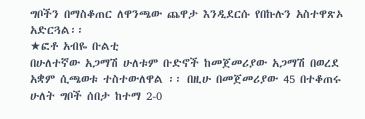ግቦችን በማስቆጠር ለዋንጫው ጨዋታ እንዲደርሱ የበኩሉን አስተዋጽኦ አድርጓል፡፡
★ፎቶ አብዬ ቡልቲ
በሁለተኛው አጋማሽ ሁለቱም ቡድኖች ከመጀመሪያው አጋማሽ በወረደ አቋም ሲጫወቱ ተስተውለዋል ፡፡ በዚሁ በመጀመሪያው 45 በተቆጠሩ ሁለት ግቦች ሰበታ ከተማ 2-0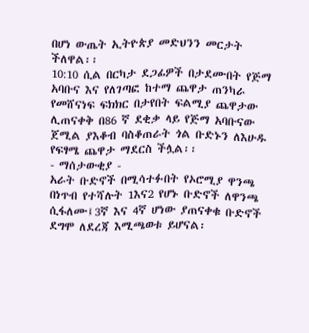በሆነ ውጤት ኢትዮጵያ መድህንን መርታት ችለዋል፡፡
10:10 ሲል በርካታ ደጋፊዎች በታደሙበት የጅማ አባቡና እና የለገጣፎ ከተማ ጨዋታ ጠንካራ የመሸናነፍ ፍክክር በታየበት ፍልሚያ ጨዋታው ሊጠናቀቅ በ86 ኛ ደቂቃ ላይ የጅማ አባቡናው ጀሚል ያእቆብ ባስቆጠራት ጎል ቡድኑን ለእሁዱ የፍፃሜ ጨዋታ ማደርስ ችሏል፡፡
- ማሰታውቂያ -
አራት ቡድኖች በሚሳተፉበት የኦሮሚያ ዋንጫ በነጥብ የተሻሉት 1እና2 የሆኑ ቡድኖች ለዋንጫ ሲፋለሙ፤3ኛ እና 4ኛ ሆነው ያጠናቀቁ ቡድኖች ደግሞ ለደረጃ እሚጫወቱ ይሆናል፡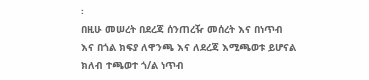፡
በዚሁ መሠረት በደረጃ ሰንጠረዥ መሰረት እና በነጥብ እና በጎል ክፍያ ለዋንጫ እና ለደረጃ እሚጫወቱ ይሆናል
ክለብ ተጫወተ ጎ/ል ነጥብ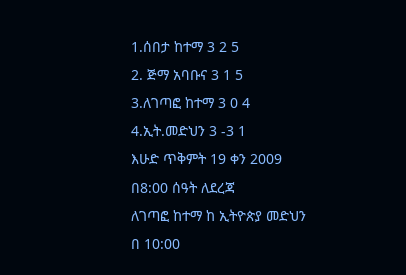1.ሰበታ ከተማ 3 2 5
2. ጅማ አባቡና 3 1 5
3.ለገጣፎ ከተማ 3 0 4
4.ኢት.መድህን 3 -3 1
እሁድ ጥቅምት 19 ቀን 2009
በ8:00 ሰዓት ለደረጃ
ለገጣፎ ከተማ ከ ኢትዮጵያ መድህን
በ 10:00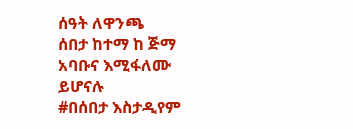ሰዓት ለዋንጫ
ሰበታ ከተማ ከ ጅማ አባቡና እሚፋለሙ ይሆናሉ
#በሰበታ እስታዲየም